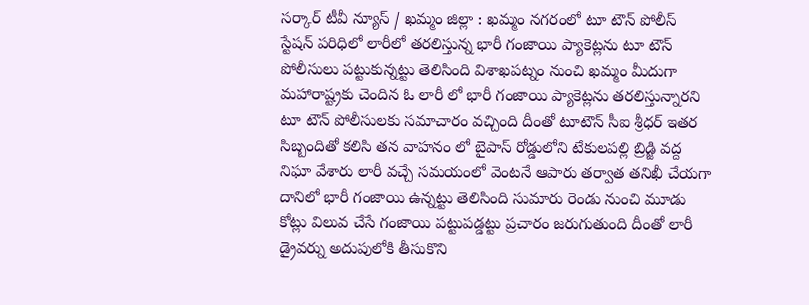సర్కార్ టీవీ న్యూస్ / ఖమ్మం జిల్లా : ఖమ్మం నగరంలో టూ టౌన్ పోలీస్ స్టేషన్ పరిధిలో లారీలో తరలిస్తున్న భారీ గంజాయి ప్యాకెట్లను టూ టౌన్ పోలీసులు పట్టుకున్నట్టు తెలిసింది విశాఖపట్నం నుంచి ఖమ్మం మీదుగా మహారాష్ట్రకు చెందిన ఓ లారీ లో భారీ గంజాయి ప్యాకెట్లను తరలిస్తున్నారని టూ టౌన్ పోలీసులకు సమాచారం వచ్చింది దీంతో టూటౌన్ సీఐ శ్రీధర్ ఇతర సిబ్బందితో కలిసి తన వాహనం లో బైపాస్ రోడ్డులోని టేకులపల్లి బ్రిడ్జి వద్ద నిఘా వేశారు లారీ వచ్చే సమయంలో వెంటనే ఆపారు తర్వాత తనిఖీ చేయగా దానిలో భారీ గంజాయి ఉన్నట్టు తెలిసింది సుమారు రెండు నుంచి మూడు కోట్లు విలువ చేసే గంజాయి పట్టుపడ్డట్టు ప్రచారం జరుగుతుంది దీంతో లారీ డ్రైవర్ను అదుపులోకి తీసుకొని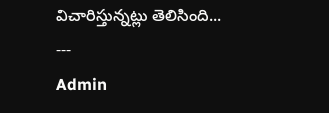విచారిస్తున్నట్లు తెలిసింది...
---
Admin